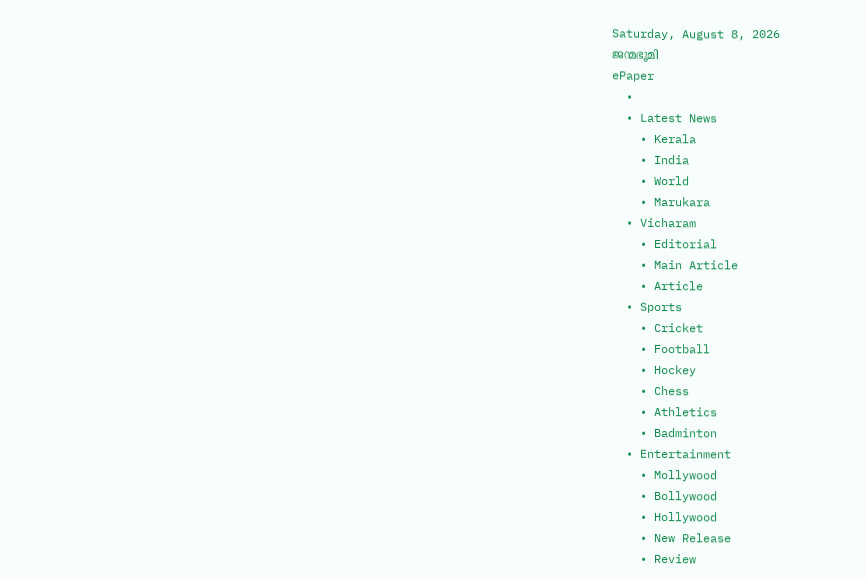Saturday, August 8, 2026
ജന്മഭൂമി
ePaper
  •
  • Latest News
    • Kerala
    • India
    • World
    • Marukara
  • Vicharam
    • Editorial
    • Main Article
    • Article
  • Sports
    • Cricket
    • Football
    • Hockey
    • Chess
    • Athletics
    • Badminton
  • Entertainment
    • Mollywood
    • Bollywood
    • Hollywood
    • New Release
    • Review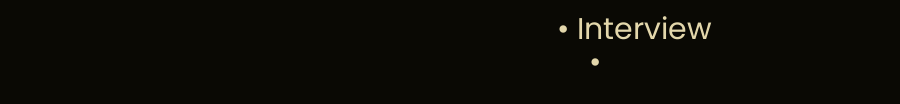• Interview
    •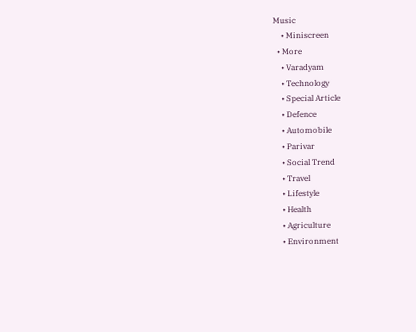Music
    • Miniscreen
  • More
    • Varadyam
    • Technology
    • Special Article
    • Defence
    • Automobile
    • Parivar
    • Social Trend
    • Travel
    • Lifestyle
    • Health
    • Agriculture
    • Environment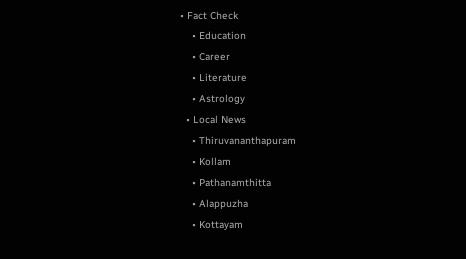• Fact Check
    • Education
    • Career
    • Literature
    • Astrology
  • Local News
    • Thiruvananthapuram
    • Kollam
    • Pathanamthitta
    • Alappuzha
    • Kottayam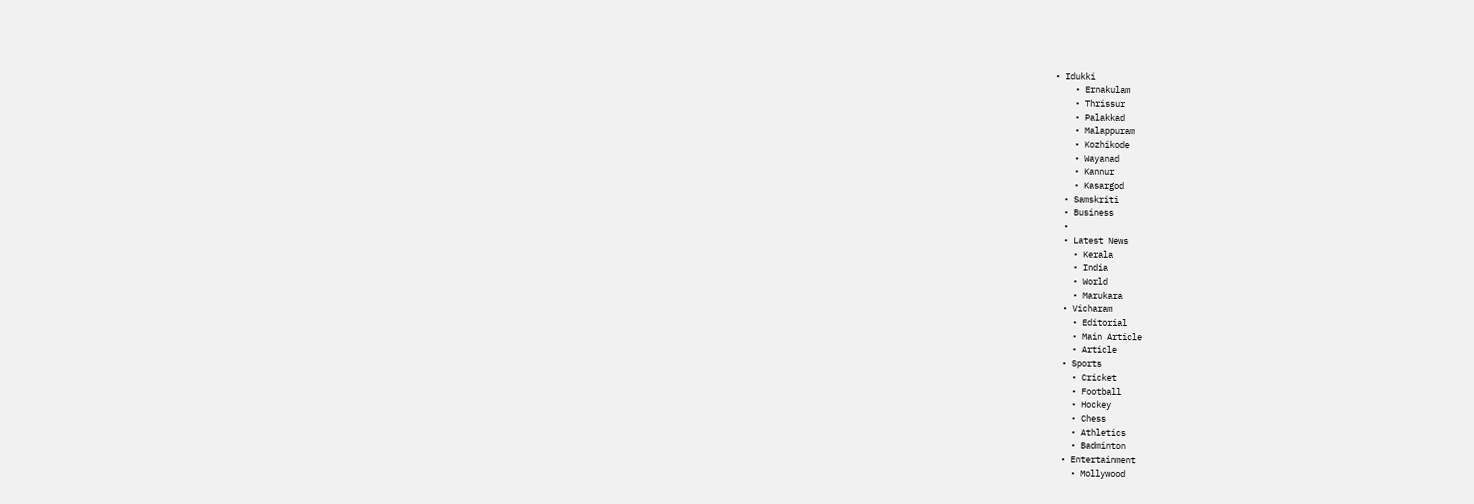• Idukki
    • Ernakulam
    • Thrissur
    • Palakkad
    • Malappuram
    • Kozhikode
    • Wayanad
    • Kannur
    • Kasargod
  • Samskriti
  • Business
  •
  • Latest News
    • Kerala
    • India
    • World
    • Marukara
  • Vicharam
    • Editorial
    • Main Article
    • Article
  • Sports
    • Cricket
    • Football
    • Hockey
    • Chess
    • Athletics
    • Badminton
  • Entertainment
    • Mollywood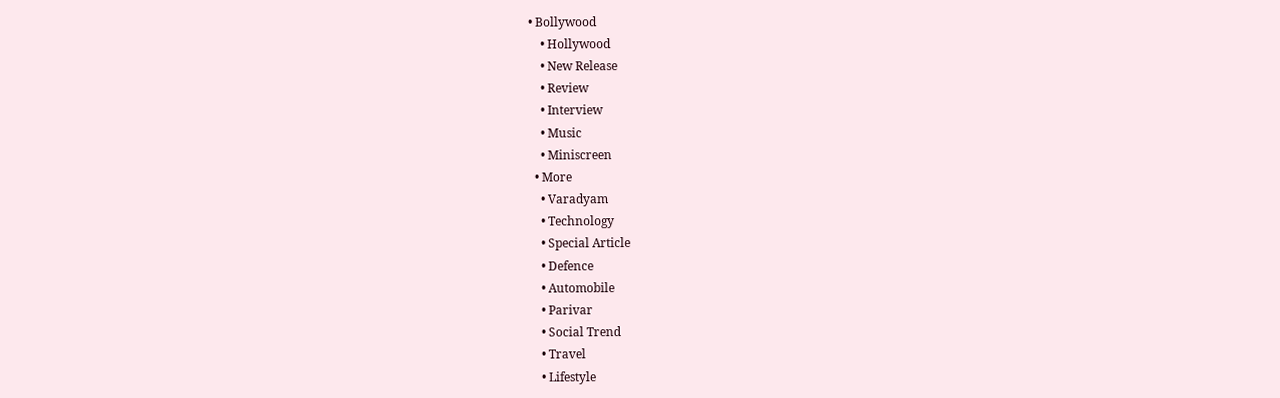• Bollywood
    • Hollywood
    • New Release
    • Review
    • Interview
    • Music
    • Miniscreen
  • More
    • Varadyam
    • Technology
    • Special Article
    • Defence
    • Automobile
    • Parivar
    • Social Trend
    • Travel
    • Lifestyle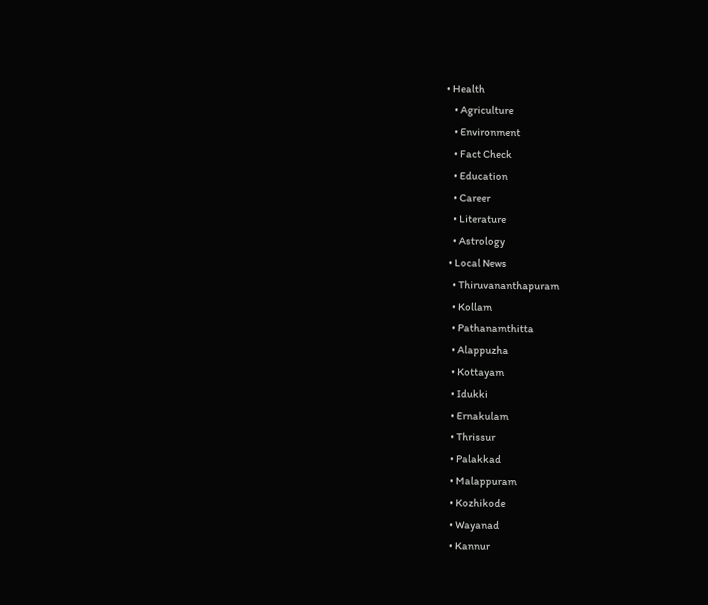• Health
    • Agriculture
    • Environment
    • Fact Check
    • Education
    • Career
    • Literature
    • Astrology
  • Local News
    • Thiruvananthapuram
    • Kollam
    • Pathanamthitta
    • Alappuzha
    • Kottayam
    • Idukki
    • Ernakulam
    • Thrissur
    • Palakkad
    • Malappuram
    • Kozhikode
    • Wayanad
    • Kannur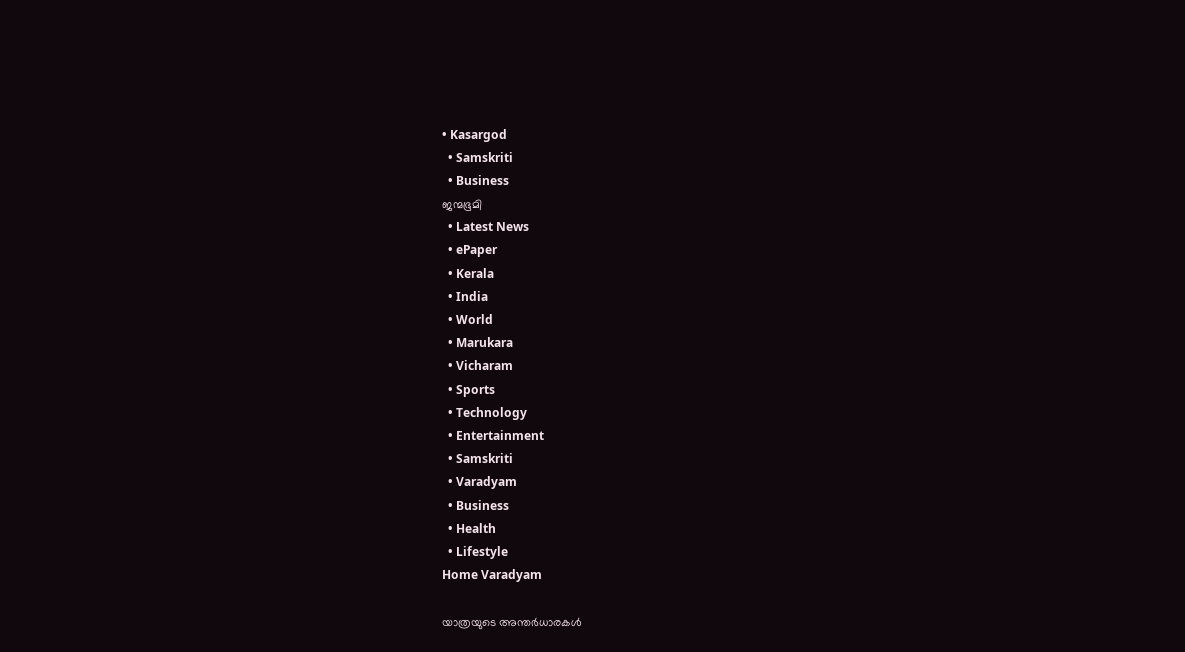• Kasargod
  • Samskriti
  • Business
ജന്മഭൂമി
  • Latest News
  • ePaper
  • Kerala
  • India
  • World
  • Marukara
  • Vicharam
  • Sports
  • Technology
  • Entertainment
  • Samskriti
  • Varadyam
  • Business
  • Health
  • Lifestyle
Home Varadyam

യാത്രയുടെ അന്തര്‍ധാരകള്‍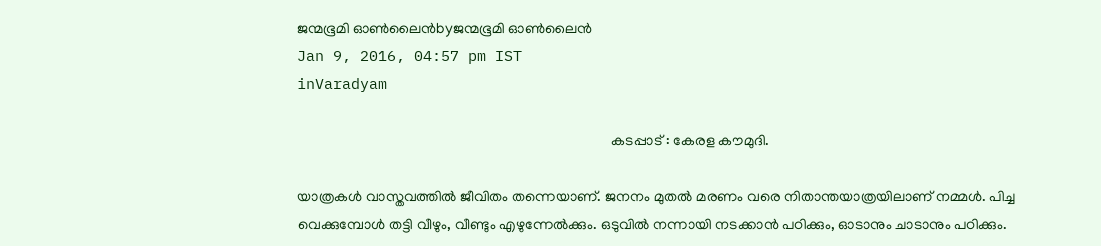ജന്മഭൂമി ഓണ്‍ലൈന്‍byജന്മഭൂമി ഓണ്‍ലൈന്‍
Jan 9, 2016, 04:57 pm IST
inVaradyam

                                                                                      കടപ്പാട് : കേരള കൗമുദി.

യാത്രകള്‍ വാസ്തവത്തില്‍ ജീവിതം തന്നെയാണ്. ജനനം മുതല്‍ മരണം വരെ നിതാന്തയാത്രയിലാണ് നമ്മള്‍. പിച്ച വെക്കുമ്പോള്‍ തട്ടി വീഴും, വീണ്ടും എഴുന്നേല്‍ക്കും. ഒടുവില്‍ നന്നായി നടക്കാന്‍ പഠിക്കും, ഓടാനും ചാടാനും പഠിക്കും.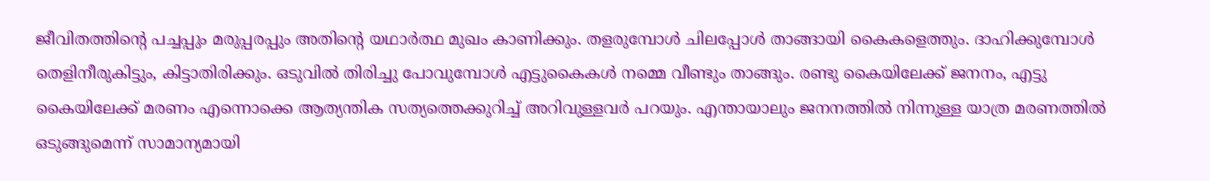ജീവിതത്തിന്റെ പച്ചപ്പും മരുപ്പരപ്പും അതിന്റെ യഥാര്‍ത്ഥ മുഖം കാണിക്കും. തളരുമ്പോള്‍ ചിലപ്പോള്‍ താങ്ങായി കൈകളെത്തും. ദാഹിക്കുമ്പോള്‍ തെളിനീരുകിട്ടും, കിട്ടാതിരിക്കും. ഒടുവില്‍ തിരിച്ചു പോവുമ്പോള്‍ എട്ടുകൈകള്‍ നമ്മെ വീണ്ടും താങ്ങും. രണ്ടു കൈയിലേക്ക് ജനനം, എട്ടു കൈയിലേക്ക് മരണം എന്നൊക്കെ ആത്യന്തിക സത്യത്തെക്കുറിച്ച് അറിവുള്ളവര്‍ പറയും. എന്തായാലും ജനനത്തില്‍ നിന്നുള്ള യാത്ര മരണത്തില്‍ ഒടുങ്ങുമെന്ന് സാമാന്യമായി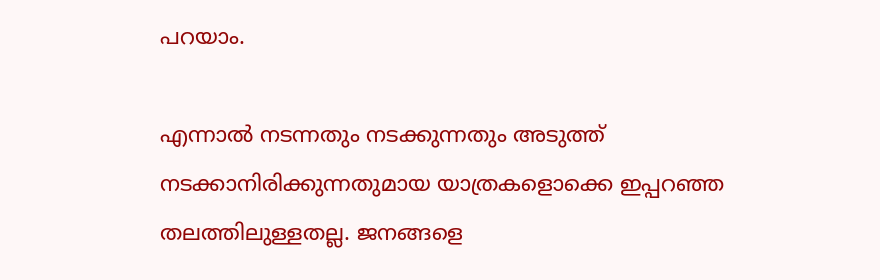പറയാം.

എന്നാല്‍ നടന്നതും നടക്കുന്നതും അടുത്ത് നടക്കാനിരിക്കുന്നതുമായ യാത്രകളൊക്കെ ഇപ്പറഞ്ഞ തലത്തിലുള്ളതല്ല. ജനങ്ങളെ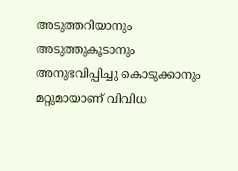അടുത്തറിയാനും അടുത്തുകൂടാനും അനുഭവിപ്പിച്ചു കൊടുക്കാനും മറ്റുമായാണ് വിവിധ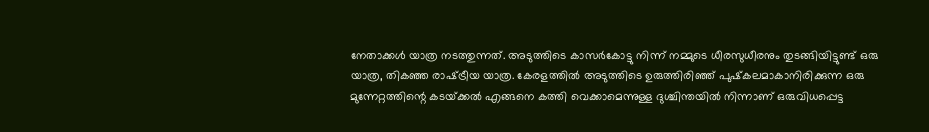നേതാക്കള്‍ യാത്ര നടത്തുന്നത്. അടുത്തിടെ കാസര്‍കോട്ടു നിന്ന് നമ്മുടെ ധീരസുധീരനും തുടങ്ങിയിട്ടുണ്ട് ഒരു യാത്ര, തികഞ്ഞ രാഷ്‌ട്രീയ യാത്ര. കേരളത്തില്‍ അടുത്തിടെ ഉരുത്തിരിഞ്ഞ് പുഷ്‌കലമാകാനിരിക്കുന്ന ഒരു മുന്നേറ്റത്തിന്റെ കടയ്‌ക്കല്‍ എങ്ങനെ കത്തി വെക്കാമെന്നുള്ള ദുശ്ചിന്തയില്‍ നിന്നാണ് ഒരുവിധപ്പെട്ട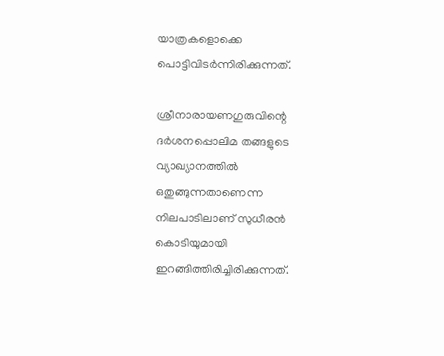യാത്രകളൊക്കെ പൊട്ടിവിടര്‍ന്നിരിക്കുന്നത്.

ശ്രീനാരായണഗുരുവിന്റെ ദര്‍ശനപ്പൊലിമ തങ്ങളുടെ വ്യാഖ്യാനത്തില്‍ ഒതുങ്ങുന്നതാണെന്ന നിലപാടിലാണ് സുധീരന്‍ കൊടിയുമായി ഇറങ്ങിത്തിരിച്ചിരിക്കുന്നത്.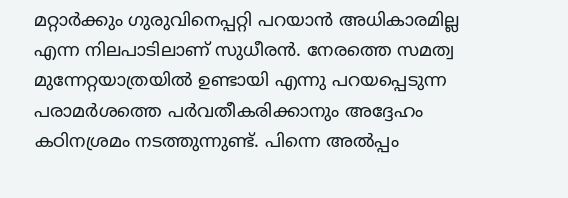മറ്റാര്‍ക്കും ഗുരുവിനെപ്പറ്റി പറയാന്‍ അധികാരമില്ല എന്ന നിലപാടിലാണ് സുധീരന്‍. നേരത്തെ സമത്വ മുന്നേറ്റയാത്രയില്‍ ഉണ്ടായി എന്നു പറയപ്പെടുന്ന പരാമര്‍ശത്തെ പര്‍വതീകരിക്കാനും അദ്ദേഹം കഠിനശ്രമം നടത്തുന്നുണ്ട്. പിന്നെ അല്‍പ്പം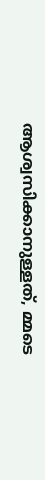ആശ്വസിക്കാനുള്ളത്, മ്മടെ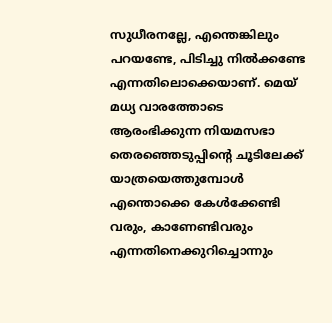സുധീരനല്ലേ, എന്തെങ്കിലും പറയണ്ടേ, പിടിച്ചു നില്‍ക്കണ്ടേ എന്നതിലൊക്കെയാണ്. മെയ് മധ്യ വാരത്തോടെ ആരംഭിക്കുന്ന നിയമസഭാ തെരഞ്ഞെടുപ്പിന്റെ ചൂടിലേക്ക് യാത്രയെത്തുമ്പോള്‍ എന്തൊക്കെ കേള്‍ക്കേണ്ടി വരും, കാണേണ്ടിവരും എന്നതിനെക്കുറിച്ചൊന്നും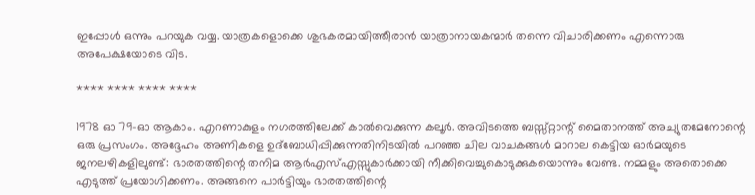ഇപ്പോള്‍ ഒന്നും പറയുക വയ്യ. യാത്രകളൊക്കെ ശുഭകരമായിത്തീരാന്‍ യാത്രാനായകന്മാര്‍ തന്നെ വിചാരിക്കണം എന്നൊരു അപേക്ഷയോടെ വിട.

**** **** **** ****

1978 ഓ 79-ഓ ആകാം. എറണാകുളം നഗരത്തിലേക്ക് കാല്‍വെക്കുന്ന കലൂര്‍. അവിടത്തെ ബസ്സ്റ്റാന്റ് മൈതാനത്ത് അച്യുതമേനോന്റെ ഒരു പ്രസംഗം. അദ്ദേഹം അണികളെ ഉദ്‌ബോധിപ്പിക്കുന്നതിനിടയില്‍ പറഞ്ഞ ചില വാചകങ്ങള്‍ മാറാല കെട്ടിയ ഓര്‍മയുടെ ജനലഴികളിലുണ്ട്: ഭാരതത്തിന്റെ തനിമ ആര്‍എസ്എസ്സുകാര്‍ക്കായി നീക്കിവെച്ചുകൊടുക്കുകയൊന്നും വേണ്ട. നമ്മളും അതൊക്കെ എടുത്ത് പ്രയോഗിക്കണം. അങ്ങനെ പാര്‍ട്ടിയും ഭാരതത്തിന്റെ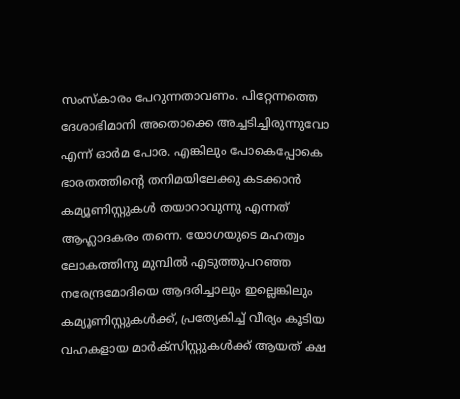സംസ്‌കാരം പേറുന്നതാവണം. പിറ്റേന്നത്തെ ദേശാഭിമാനി അതൊക്കെ അച്ചടിച്ചിരുന്നുവോ എന്ന് ഓര്‍മ പോര. എങ്കിലും പോകെപ്പോകെ ഭാരതത്തിന്റെ തനിമയിലേക്കു കടക്കാന്‍ കമ്യൂണിസ്റ്റുകള്‍ തയാറാവുന്നു എന്നത് ആഹ്ലാദകരം തന്നെ. യോഗയുടെ മഹത്വം ലോകത്തിനു മുമ്പില്‍ എടുത്തുപറഞ്ഞ നരേന്ദ്രമോദിയെ ആദരിച്ചാലും ഇല്ലെങ്കിലും കമ്യൂണിസ്റ്റുകള്‍ക്ക്, പ്രത്യേകിച്ച് വീര്യം കൂടിയ വഹകളായ മാര്‍ക്‌സിസ്റ്റുകള്‍ക്ക് ആയത് ക്ഷ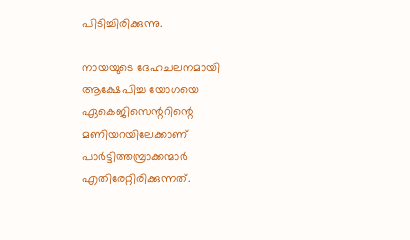പിടിച്ചിരിക്കുന്നു.

നായയുടെ ദേഹചലനമായി ആക്ഷേപിച്ച യോഗയെ ഏകെജിസെന്ററിന്റെ മണിയറയിലേക്കാണ് പാര്‍ട്ടിത്തമ്പ്രാക്കന്മാര്‍ എതിരേറ്റിരിക്കുന്നത്.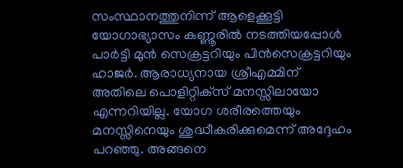സംസ്ഥാനത്തുനിന്ന് ആളെക്കൂട്ടി യോഗാഭ്യാസം കണ്ണൂരില്‍ നടത്തിയപ്പോള്‍ പാര്‍ട്ടി മുന്‍ സെക്രട്ടറിയും പിന്‍സെക്രട്ടറിയും ഹാജര്‍. ആരാധ്യനായ ശ്രീഎമ്മിന് അതിലെ പൊളിറ്റിക്‌സ് മനസ്സിലായോ എന്നറിയില്ല. യോഗ ശരീരത്തെയും മനസ്സിനെയും ശുദ്ധീകരിക്കുമെന്ന് അദ്ദേഹം പറഞ്ഞു. അങ്ങനെ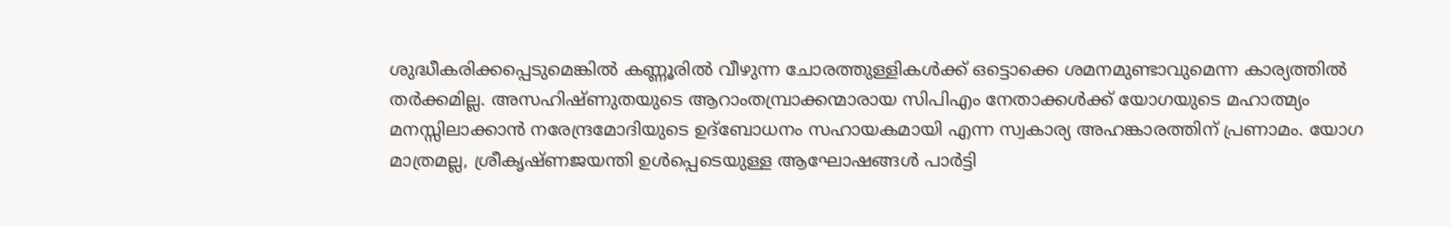ശുദ്ധീകരിക്കപ്പെടുമെങ്കില്‍ കണ്ണൂരില്‍ വീഴുന്ന ചോരത്തുള്ളികള്‍ക്ക് ഒട്ടൊക്കെ ശമനമുണ്ടാവുമെന്ന കാര്യത്തില്‍ തര്‍ക്കമില്ല. അസഹിഷ്ണുതയുടെ ആറാംതമ്പ്രാക്കന്മാരായ സിപിഎം നേതാക്കള്‍ക്ക് യോഗയുടെ മഹാത്മ്യം മനസ്സിലാക്കാന്‍ നരേന്ദ്രമോദിയുടെ ഉദ്‌ബോധനം സഹായകമായി എന്ന സ്വകാര്യ അഹങ്കാരത്തിന് പ്രണാമം. യോഗ മാത്രമല്ല, ശ്രീകൃഷ്ണജയന്തി ഉള്‍പ്പെടെയുള്ള ആഘോഷങ്ങള്‍ പാര്‍ട്ടി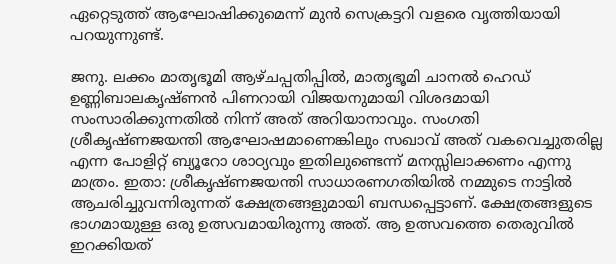ഏറ്റെടുത്ത് ആഘോഷിക്കുമെന്ന് മുന്‍ സെക്രട്ടറി വളരെ വൃത്തിയായി പറയുന്നുണ്ട്.

ജനു. ലക്കം മാതൃഭൂമി ആഴ്ചപ്പതിപ്പില്‍, മാതൃഭൂമി ചാനല്‍ ഹെഡ് ഉണ്ണിബാലകൃഷ്ണന്‍ പിണറായി വിജയനുമായി വിശദമായി സംസാരിക്കുന്നതില്‍ നിന്ന് അത് അറിയാനാവും. സംഗതി ശ്രീകൃഷ്ണജയന്തി ആഘോഷമാണെങ്കിലും സഖാവ് അത് വകവെച്ചുതരില്ല എന്ന പോളിറ്റ് ബ്യൂറോ ശാഠ്യവും ഇതിലുണ്ടെന്ന് മനസ്സിലാക്കണം എന്നു മാത്രം. ഇതാ: ശ്രീകൃഷ്ണജയന്തി സാധാരണഗതിയില്‍ നമ്മുടെ നാട്ടില്‍ ആചരിച്ചുവന്നിരുന്നത് ക്ഷേത്രങ്ങളുമായി ബന്ധപ്പെട്ടാണ്. ക്ഷേത്രങ്ങളുടെ ഭാഗമായുള്ള ഒരു ഉത്സവമായിരുന്നു അത്. ആ ഉത്സവത്തെ തെരുവില്‍ ഇറക്കിയത്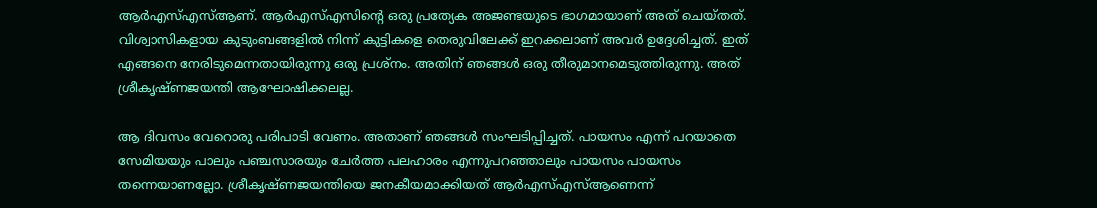ആര്‍എസ്എസ്ആണ്. ആര്‍എസ്എസിന്റെ ഒരു പ്രത്യേക അജണ്ടയുടെ ഭാഗമായാണ് അത് ചെയ്തത്. വിശ്വാസികളായ കുടുംബങ്ങളില്‍ നിന്ന് കുട്ടികളെ തെരുവിലേക്ക് ഇറക്കലാണ് അവര്‍ ഉദ്ദേശിച്ചത്. ഇത് എങ്ങനെ നേരിടുമെന്നതായിരുന്നു ഒരു പ്രശ്‌നം. അതിന് ഞങ്ങള്‍ ഒരു തീരുമാനമെടുത്തിരുന്നു. അത് ശ്രീകൃഷ്ണജയന്തി ആഘോഷിക്കലല്ല.

ആ ദിവസം വേറൊരു പരിപാടി വേണം. അതാണ് ഞങ്ങള്‍ സംഘടിപ്പിച്ചത്. പായസം എന്ന് പറയാതെ സേമിയയും പാലും പഞ്ചസാരയും ചേര്‍ത്ത പലഹാരം എന്നുപറഞ്ഞാലും പായസം പായസം തന്നെയാണല്ലോ. ശ്രീകൃഷ്ണജയന്തിയെ ജനകീയമാക്കിയത് ആര്‍എസ്എസ്ആണെന്ന്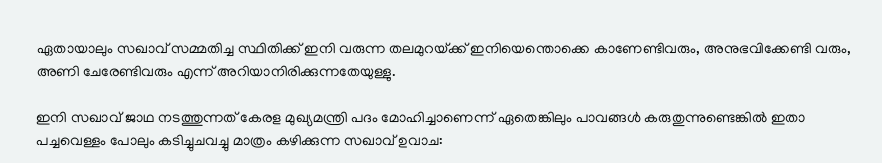ഏതായാലും സഖാവ് സമ്മതിച്ച സ്ഥിതിക്ക് ഇനി വരുന്ന തലമുറയ്‌ക്ക് ഇനിയെന്തൊക്കെ കാണേണ്ടിവരും, അനുഭവിക്കേണ്ടി വരും, അണി ചേരേണ്ടിവരും എന്ന് അറിയാനിരിക്കുന്നതേയുള്ളു.

ഇനി സഖാവ് ജാഥ നടത്തുന്നത് കേരള മുഖ്യമന്ത്രി പദം മോഹിച്ചാണെന്ന് ഏതെങ്കിലും പാവങ്ങള്‍ കരുതുന്നുണ്ടെങ്കില്‍ ഇതാ പച്ചവെള്ളം പോലും കടിച്ചുചവച്ചു മാത്രം കഴിക്കുന്ന സഖാവ് ഉവാച: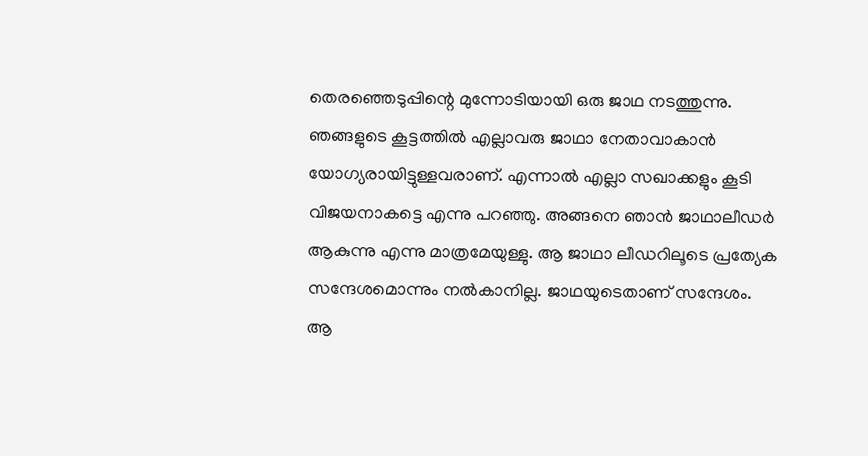തെരഞ്ഞെടുപ്പിന്റെ മുന്നോടിയായി ഒരു ജാഥ നടത്തുന്നു. ഞങ്ങളുടെ കൂട്ടത്തില്‍ എല്ലാവരു ജാഥാ നേതാവാകാന്‍ യോഗ്യരായിട്ടുള്ളവരാണ്. എന്നാല്‍ എല്ലാ സഖാക്കളും കൂടി വിജയനാകട്ടെ എന്നു പറഞ്ഞു. അങ്ങനെ ഞാന്‍ ജാഥാലീഡര്‍ ആകുന്നു എന്നു മാത്രമേയുള്ളു. ആ ജാഥാ ലീഡറിലൂടെ പ്രത്യേക സന്ദേശമൊന്നും നല്‍കാനില്ല. ജാഥയുടെതാണ് സന്ദേശം. ആ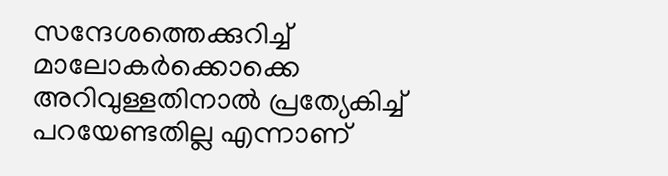സന്ദേശത്തെക്കുറിച്ച് മാലോകര്‍ക്കൊക്കെ അറിവുള്ളതിനാല്‍ പ്രത്യേകിച്ച് പറയേണ്ടതില്ല എന്നാണ്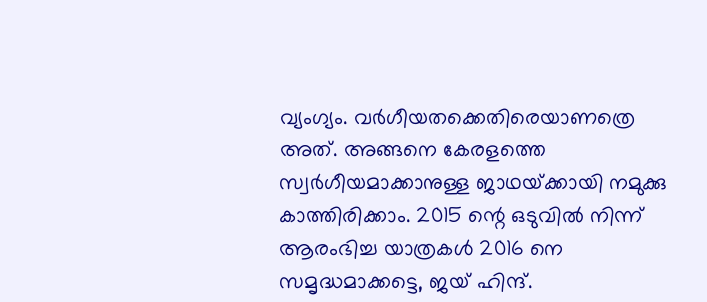വ്യംഗ്യം. വര്‍ഗീയതക്കെതിരെയാണത്രെ അത്. അങ്ങനെ കേരളത്തെ സ്വര്‍ഗീയമാക്കാനുള്ള ജാഥയ്‌ക്കായി നമുക്കു കാത്തിരിക്കാം. 2015 ന്റെ ഒടുവില്‍ നിന്ന് ആരംഭിച്ച യാത്രകള്‍ 2016 നെ സമൃദ്ധമാക്കട്ടെ, ജയ് ഹിന്ദ്.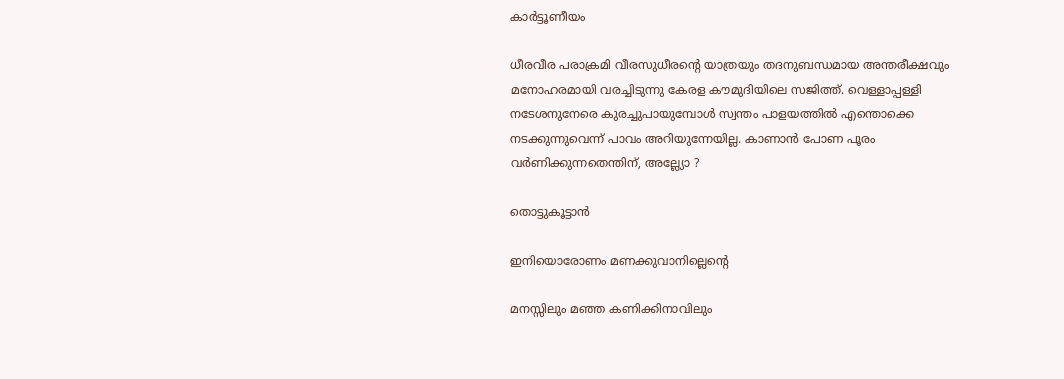കാര്‍ട്ടൂണീയം

ധീരവീര പരാക്രമി വീരസുധീരന്റെ യാത്രയും തദനുബന്ധമായ അന്തരീക്ഷവും മനോഹരമായി വരച്ചിടുന്നു കേരള കൗമുദിയിലെ സജിത്ത്. വെള്ളാപ്പള്ളി നടേശനുനേരെ കുരച്ചുപായുമ്പോള്‍ സ്വന്തം പാളയത്തില്‍ എന്തൊക്കെ നടക്കുന്നുവെന്ന് പാവം അറിയുന്നേയില്ല. കാണാന്‍ പോണ പൂരം വര്‍ണിക്കുന്നതെന്തിന്, അല്ല്യോ ?

തൊട്ടുകൂട്ടാന്‍

ഇനിയൊരോണം മണക്കുവാനില്ലെന്റെ

മനസ്സിലും മഞ്ഞ കണിക്കിനാവിലും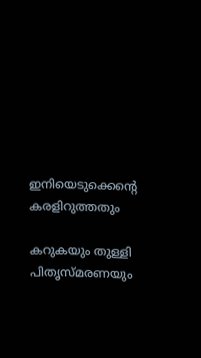ഇനിയെടുക്കെന്റെ കരളിറുത്തതും

കറുകയും തുള്ളി പിതൃസ്മരണയും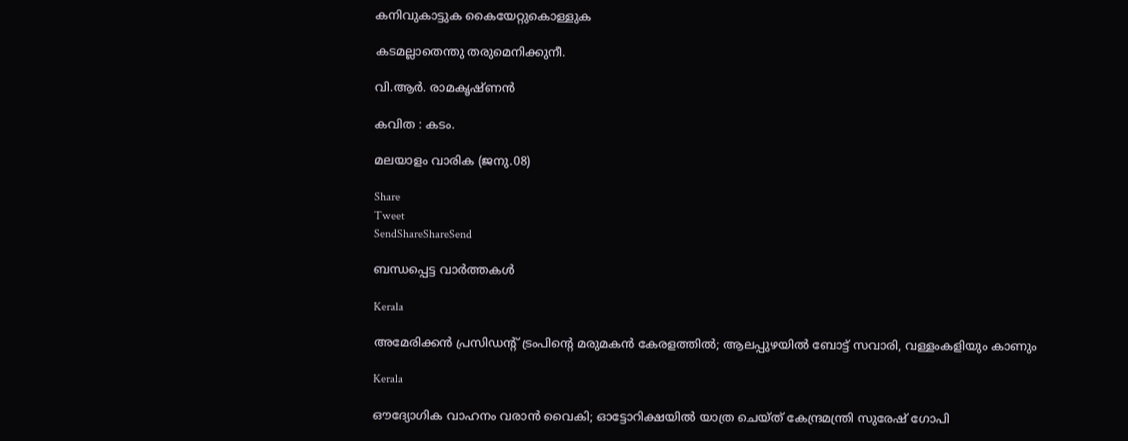കനിവുകാട്ടുക കൈയേറ്റുകൊള്ളുക

കടമല്ലാതെന്തു തരുമെനിക്കുനീ.

വി.ആര്‍. രാമകൃഷ്ണന്‍

കവിത : കടം.

മലയാളം വാരിക (ജനു.08)

Share
Tweet
SendShareShareSend

ബന്ധപ്പെട്ട വാര്‍ത്തകള്‍

Kerala

അമേരിക്കൻ പ്രസിഡന്റ് ട്രംപിന്റെ മരുമകൻ കേരളത്തിൽ; ആലപ്പുഴയിൽ ബോട്ട് സവാരി, വള്ളംകളിയും കാണും

Kerala

ഔദ്യോഗിക വാഹനം വരാൻ വൈകി; ഓട്ടോറിക്ഷയിൽ യാത്ര ചെയ്ത് കേന്ദ്രമന്ത്രി സുരേഷ് ഗോപി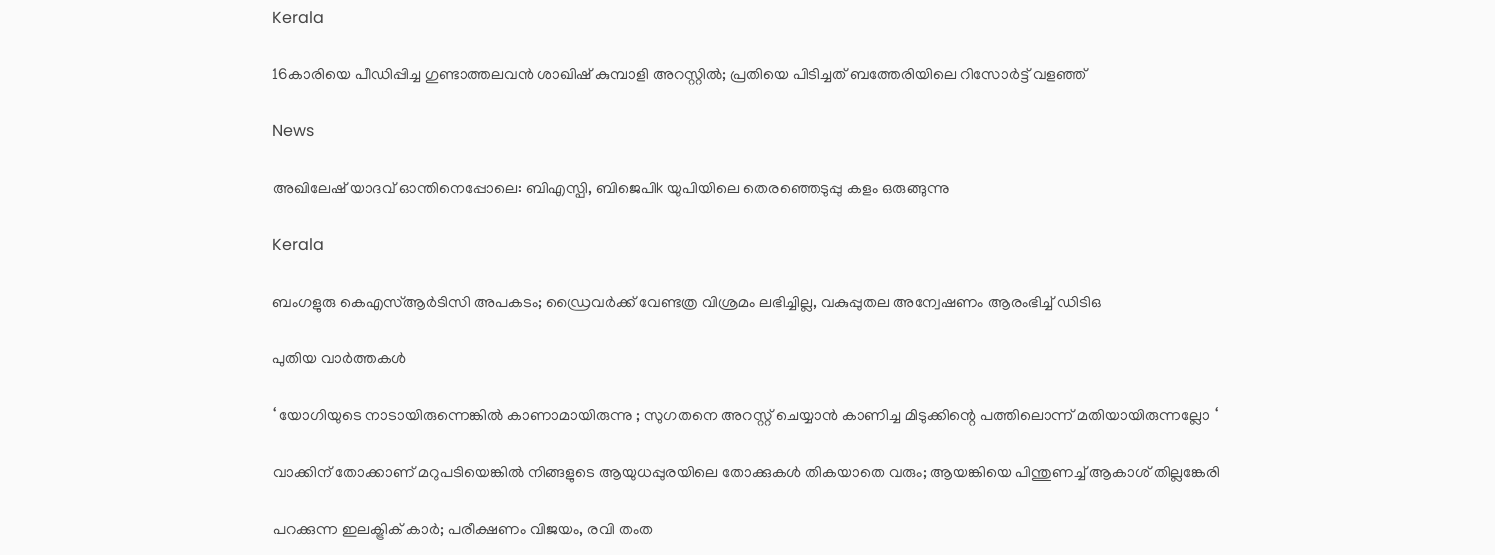Kerala

16കാരിയെ പീഡിപ്പിച്ച ഗുണ്ടാത്തലവൻ ശാഖിഷ് കുമ്പാളി അറസ്റ്റിൽ; പ്രതിയെ പിടിച്ചത് ബത്തേരിയിലെ റിസോർട്ട് വളഞ്ഞ്

News

അഖിലേഷ് യാദവ് ഓന്തിനെപ്പോലെ: ബിഎസ്പി, ബിജെപിk യുപിയിലെ തെരഞ്ഞെടുപ്പു കളം ഒരുങ്ങുന്നു

Kerala

ബംഗളുരു കെഎസ്ആർടിസി അപകടം; ഡ്രൈവർക്ക് വേണ്ടത്ര വിശ്രമം ലഭിച്ചില്ല, വകുപ്പുതല അന്വേഷണം ആരംഭിച്ച് ഡിടിഒ

പുതിയ വാര്‍ത്തകള്‍

‘ യോഗിയുടെ നാടായിരുന്നെങ്കിൽ കാണാമായിരുന്നു ; സുഗതനെ അറസ്റ്റ് ചെയ്യാൻ കാണിച്ച മിടുക്കിന്റെ പത്തിലൊന്ന് മതിയായിരുന്നല്ലോ ‘

വാക്കിന് തോക്കാണ് മറുപടിയെങ്കിൽ നിങ്ങളുടെ ആയുധപ്പുരയിലെ തോക്കുകൾ തികയാതെ വരും; ആയങ്കിയെ പിന്തുണച്ച് ആകാശ് തില്ലങ്കേരി

പറക്കുന്ന ഇലക്ട്രിക് കാർ; പരീക്ഷണം വിജയം, രവി തംത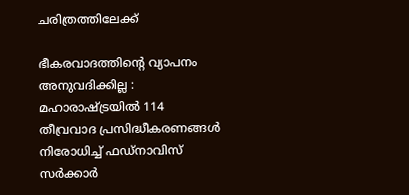ചരിത്രത്തിലേക്ക്

ഭീകരവാദത്തിന്റെ വ്യാപനം അനുവദിക്കില്ല : മഹാരാഷ്‌ട്രയിൽ 114 തീവ്രവാദ പ്രസിദ്ധീകരണങ്ങൾ നിരോധിച്ച് ഫഡ്‌നാവിസ് സർക്കാർ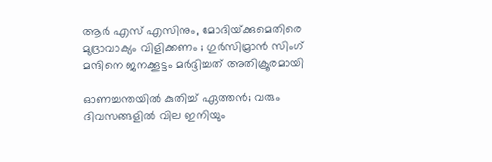ആർ എസ് എസിനും, മോദിയ്‌ക്കുമെതിരെ മുദ്രാവാക്യം വിളിക്കണം ; ഗുർസിമ്രാൻ സിംഗ് മന്ദിനെ ജനക്കൂട്ടം മർദ്ദിച്ചത് അതിക്രൂരമായി

ഓണച്ചന്തയില്‍ കുതിച്ച് ഏത്തന്‍; വരും ദിവസങ്ങളില്‍ വില ഇനിയും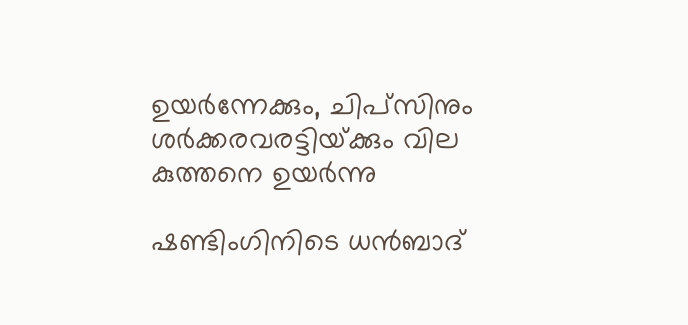ഉയര്‍ന്നേക്കും, ചിപ്സിനും ശര്‍ക്കരവരട്ടിയ്‌ക്കും വില കുത്തനെ ഉയർന്നു

ഷണ്ടിംഗിനിടെ ധൻബാദ്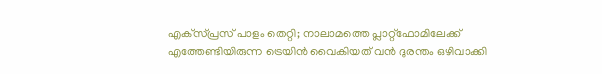എക്‌സ്പ്രസ് പാളം തെറ്റി; നാലാമത്തെ പ്ലാറ്റ്ഫോമിലേക്ക് എത്തേണ്ടിയിരുന്ന ട്രെയിൻ വൈകിയത് വൻ ദുരന്തം ഒഴിവാക്കി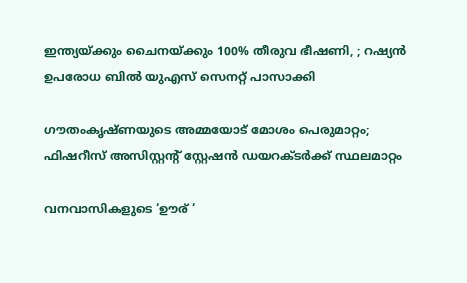ഇന്ത്യയ്‌ക്കും ചൈനയ്‌ക്കും 100% തീരുവ ഭീഷണി, ; റഷ്യൻ ഉപരോധ ബിൽ യുഎസ് സെനറ്റ് പാസാക്കി

ഗൗതംകൃഷ്ണയുടെ അമ്മയോട് മോശം പെരുമാറ്റം; ഫിഷറീസ് അസിസ്റ്റൻ്റ് സ്റ്റേഷൻ ഡയറക്ടർക്ക് സ്ഥലമാറ്റം

വനവാസികളുടെ ‘ഊര് ‘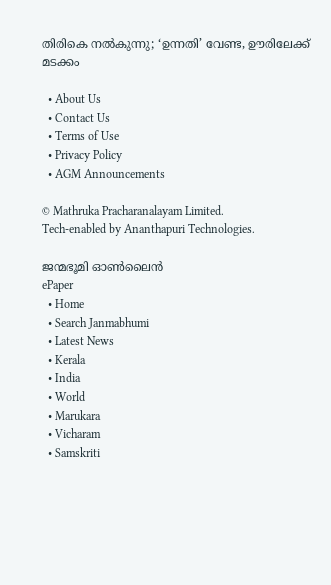തിരികെ നല്‍കുന്നു; ‘ഉന്നതി’ വേണ്ട, ഊരിലേക്ക് മടക്കം

  • About Us
  • Contact Us
  • Terms of Use
  • Privacy Policy
  • AGM Announcements

© Mathruka Pracharanalayam Limited.
Tech-enabled by Ananthapuri Technologies.

ജന്മഭൂമി ഓണ്‍ലൈന്‍
ePaper
  • Home
  • Search Janmabhumi
  • Latest News
  • Kerala
  • India
  • World
  • Marukara
  • Vicharam
  • Samskriti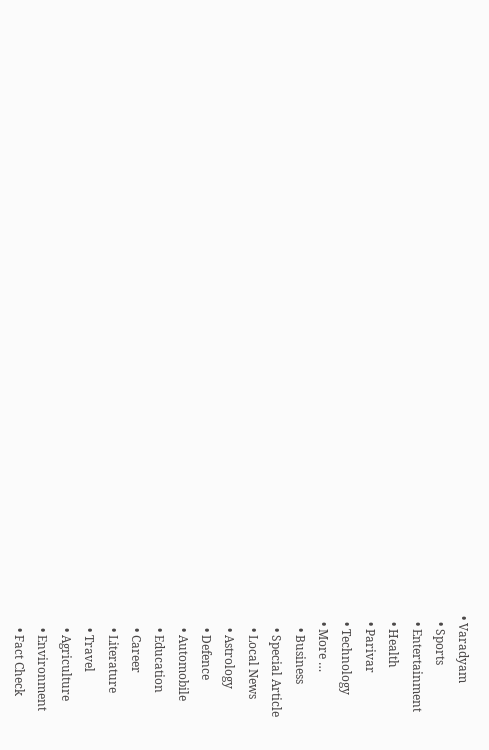• Varadyam
  • Sports
  • Entertainment
  • Health
  • Parivar
  • Technology
  • More …
    • Business
    • Special Article
    • Local News
    • Astrology
    • Defence
    • Automobile
    • Education
    • Career
    • Literature
    • Travel
    • Agriculture
    • Environment
    • Fact Check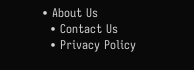• About Us
  • Contact Us
  • Privacy Policy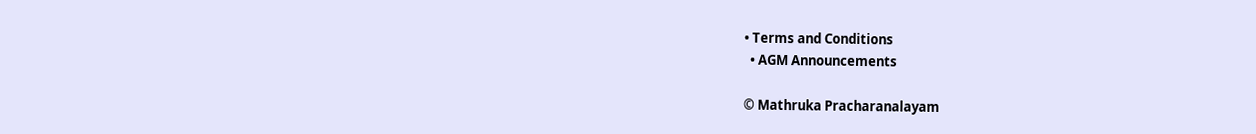• Terms and Conditions
  • AGM Announcements

© Mathruka Pracharanalayam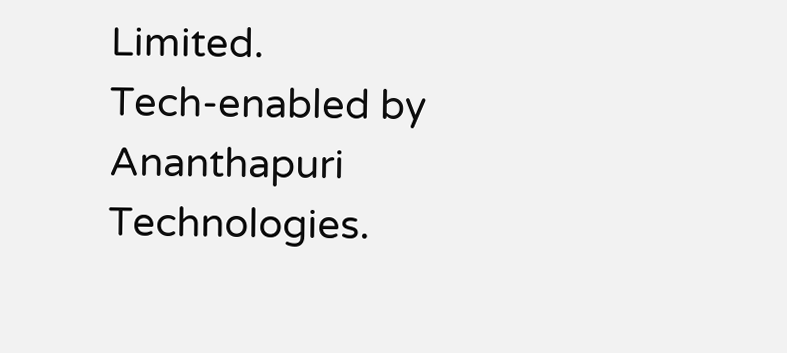Limited.
Tech-enabled by Ananthapuri Technologies.